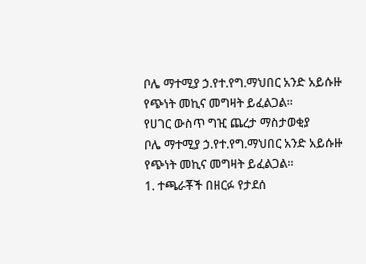ቦሌ ማተሚያ ኃ.የተ.የግ.ማህበር አንድ አይሱዙ የጭነት መኪና መግዛት ይፈልጋል፡፡
የሀገር ውስጥ ግዢ ጨረታ ማስታወቂያ
ቦሌ ማተሚያ ኃ.የተ.የግ.ማህበር አንድ አይሱዙ የጭነት መኪና መግዛት ይፈልጋል፡፡
1. ተጫራቾች በዘርፉ የታደሰ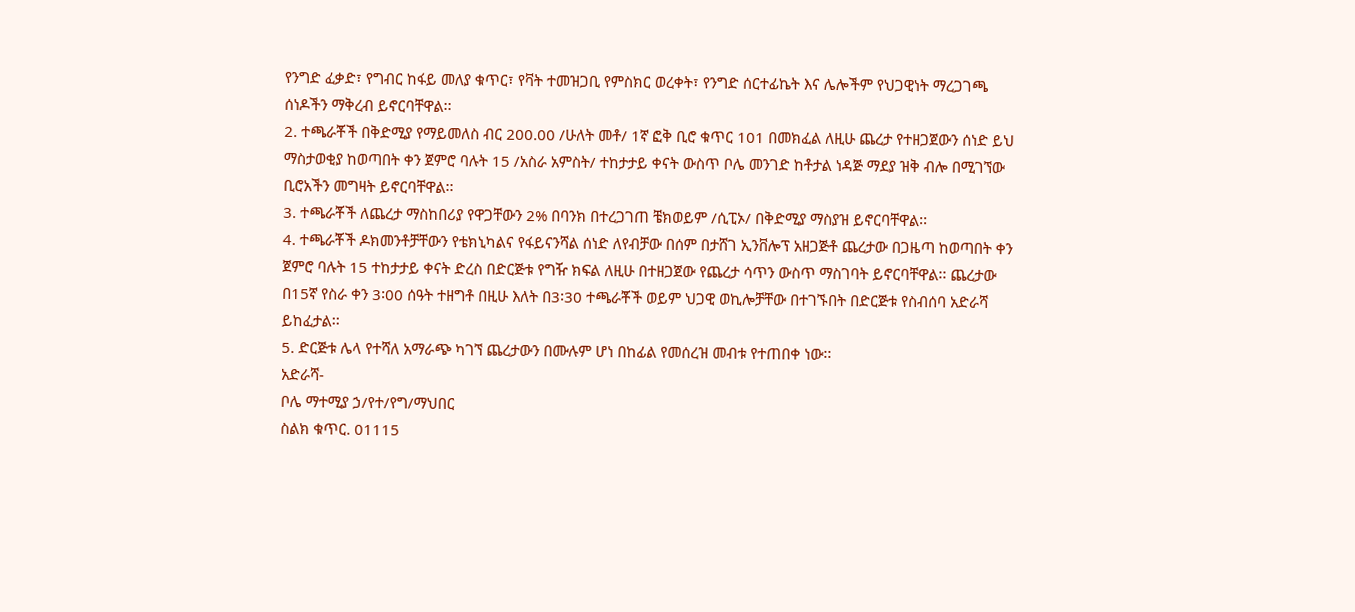የንግድ ፈቃድ፣ የግብር ከፋይ መለያ ቁጥር፣ የቫት ተመዝጋቢ የምስክር ወረቀት፣ የንግድ ሰርተፊኬት እና ሌሎችም የህጋዊነት ማረጋገጫ ሰነዶችን ማቅረብ ይኖርባቸዋል፡፡
2. ተጫራቾች በቅድሚያ የማይመለስ ብር 200.00 /ሁለት መቶ/ 1ኛ ፎቅ ቢሮ ቁጥር 101 በመክፈል ለዚሁ ጨረታ የተዘጋጀውን ሰነድ ይህ ማስታወቂያ ከወጣበት ቀን ጀምሮ ባሉት 15 /አስራ አምስት/ ተከታታይ ቀናት ውስጥ ቦሌ መንገድ ከቶታል ነዳጅ ማደያ ዝቅ ብሎ በሚገኘው ቢሮአችን መግዛት ይኖርባቸዋል፡፡
3. ተጫራቾች ለጨረታ ማስከበሪያ የዋጋቸውን 2% በባንክ በተረጋገጠ ቼክወይም /ሲፒኦ/ በቅድሚያ ማስያዝ ይኖርባቸዋል፡፡
4. ተጫራቾች ዶክመንቶቻቸውን የቴክኒካልና የፋይናንሻል ሰነድ ለየብቻው በሰም በታሸገ ኢንቨሎፕ አዘጋጅቶ ጨረታው በጋዜጣ ከወጣበት ቀን ጀምሮ ባሉት 15 ተከታታይ ቀናት ድረስ በድርጅቱ የግዥ ክፍል ለዚሁ በተዘጋጀው የጨረታ ሳጥን ውስጥ ማስገባት ይኖርባቸዋል፡፡ ጨረታው በ15ኛ የስራ ቀን 3፡00 ሰዓት ተዘግቶ በዚሁ እለት በ3፡30 ተጫራቾች ወይም ህጋዊ ወኪሎቻቸው በተገኙበት በድርጅቱ የስብሰባ አድራሻ ይከፈታል፡፡
5. ድርጅቱ ሌላ የተሻለ አማራጭ ካገኘ ጨረታውን በሙሉም ሆነ በከፊል የመሰረዝ መብቱ የተጠበቀ ነው፡፡
አድራሻ-
ቦሌ ማተሚያ ኃ/የተ/የግ/ማህበር
ስልክ ቁጥር. 01115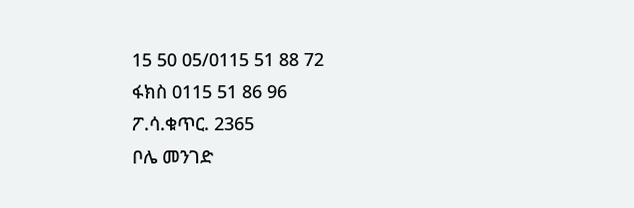15 50 05/0115 51 88 72
ፋክስ 0115 51 86 96
ፖ.ሳ.ቁጥር. 2365
ቦሌ መንገድ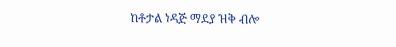ከቶታል ነዳጅ ማደያ ዝቅ ብሎ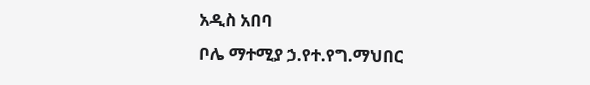አዲስ አበባ
ቦሌ ማተሚያ ኃ.የተ.የግ.ማህበር